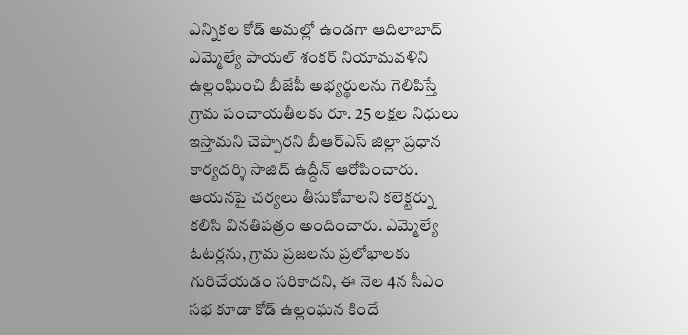ఎన్నికల కోడ్ అమల్లో ఉండగా ఆదిలాబాద్ ఎమ్మెల్యే పాయల్ శంకర్ నియామవళిని ఉల్లంఘించి బీజేపీ అభ్యర్థులను గెలిపిస్తే గ్రామ పంచాయతీలకు రూ. 25 లక్షల నిధులు ఇస్తామని చెప్పారని బీఆర్ఎస్ జిల్లా ప్రధాన కార్యదర్శి సాజిద్ ఉద్దీన్ ఆరోపించారు. ఆయనపై చర్యలు తీసుకోవాలని కలెక్టర్ను కలిసి వినతిపత్రం అందించారు. ఎమ్మెల్యే ఓటర్లను, గ్రామ ప్రజలను ప్రలోభాలకు గురిచేయడం సరికాదని, ఈ నెల 4న సీఎం సభ కూడా కోడ్ ఉల్లంఘన కిందే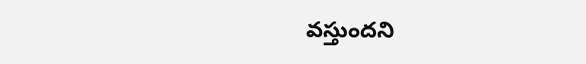వస్తుందని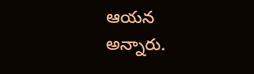ఆయన అన్నారు.